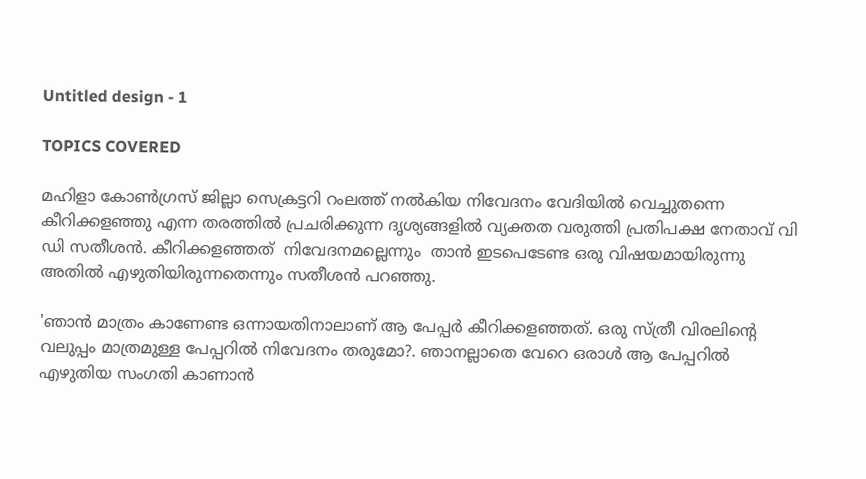Untitled design - 1

TOPICS COVERED

മഹിളാ കോണ്‍ഗ്രസ് ജില്ലാ സെക്രട്ടറി റംലത്ത് നല്‍കിയ നിവേദനം വേദിയില്‍ വെച്ചുതന്നെ കീറിക്കളഞ്ഞു എന്ന തരത്തിൽ പ്രചരിക്കുന്ന ദൃശ്യങ്ങളിൽ വ്യക്തത വരുത്തി പ്രതിപക്ഷ നേതാവ് വി ഡി സതീശൻ. കീറിക്കളഞ്ഞത്  നിവേദനമല്ലെന്നും  താൻ ഇടപെടേണ്ട ഒരു വിഷയമായിരുന്നു അതിൽ എഴുതിയിരുന്നതെന്നും സതീശൻ പറഞ്ഞു.

'ഞാൻ മാത്രം കാണേണ്ട ഒന്നായതിനാലാണ് ആ പേപ്പർ കീറിക്കളഞ്ഞത്. ഒരു സ്ത്രീ വിരലിന്‍റെ വലുപ്പം മാത്രമുള്ള പേപ്പറില്‍ നിവേദനം തരുമോ?. ഞാനല്ലാതെ വേറെ ഒരാള്‍ ആ പേപ്പറില്‍ എഴുതിയ സംഗതി കാണാന്‍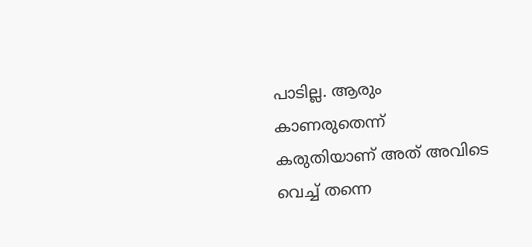പാടില്ല. ആരും കാണരുതെന്ന് കരുതിയാണ് അത് അവിടെ വെച്ച് തന്നെ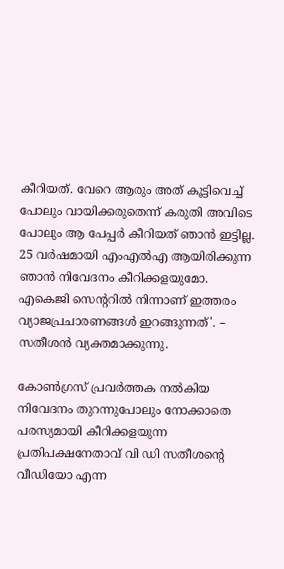കീറിയത്. വേറെ ആരും അത് കൂട്ടിവെച്ച് പോലും വായിക്കരുതെന്ന് കരുതി അവിടെ പോലും ആ പേപ്പര്‍ കീറിയത് ഞാന്‍ ഇട്ടില്ല. 25 വർഷമായി എംഎൽഎ ആയിരിക്കുന്ന ഞാൻ നിവേദനം കീറിക്കളയുമോ. എകെജി സെന്ററിൽ നിന്നാണ് ഇത്തരം വ്യാജപ്രചാരണങ്ങൾ ഇറങ്ങുന്നത്'. – സതീശന്‍ വ്യക്തമാക്കുന്നു.

കോൺഗ്രസ് പ്രവർത്തക നൽകിയ നിവേദനം തുറന്നുപോലും നോക്കാതെ പരസ്യമായി കീറിക്കളയുന്ന പ്രതിപക്ഷനേതാവ് വി ഡി സതീശന്റെ വീഡിയോ എന്ന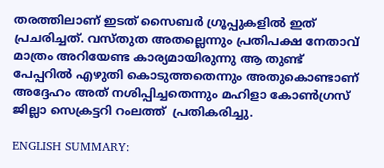തരത്തിലാണ് ഇടത് സൈബര്‍ ഗ്രൂപ്പുകളില്‍ ഇത് പ്രചരിച്ചത്. വസ്തുത അതല്ലെന്നും പ്രതിപക്ഷ നേതാവ് മാത്രം അറിയേണ്ട കാര്യമായിരുന്നു ആ തുണ്ട് പേപ്പറില്‍ എഴുതി കൊടുത്തതെന്നും അതുകൊണ്ടാണ് അദ്ദേഹം അത് നശിപ്പിച്ചതെന്നും മഹിളാ കോണ്‍ഗ്രസ് ജില്ലാ സെക്രട്ടറി റംലത്ത്  പ്രതികരിച്ചു.

ENGLISH SUMMARY: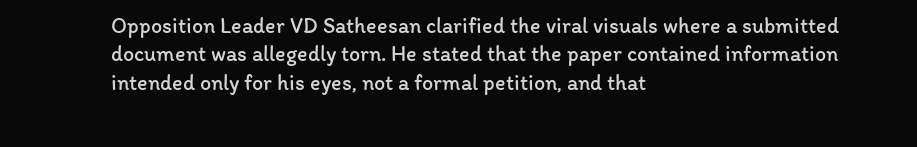Opposition Leader VD Satheesan clarified the viral visuals where a submitted document was allegedly torn. He stated that the paper contained information intended only for his eyes, not a formal petition, and that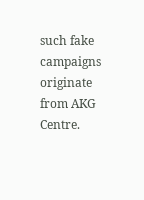such fake campaigns originate from AKG Centre.